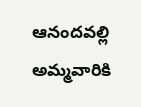ఆనందవల్లి అమ్మవారికి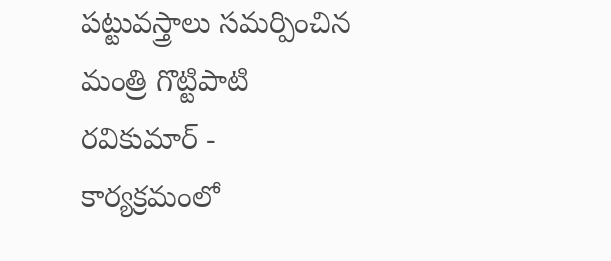పట్టువస్త్రాలు సమర్పించిన మంత్రి గొట్టిపాటి రవికుమార్ - కార్యక్రమంలో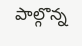పాల్గొన్న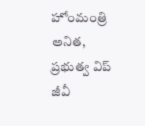హోంమంత్రి అనిత, ప్రభుత్వ విప్ జీవీ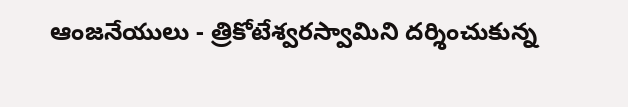ఆంజనేయులు - త్రికోటేశ్వరస్వామిని దర్శించుకున్న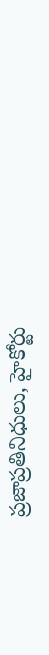ప్రజాప్రతినిధులు, హైకోర్టు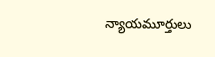న్యాయమూర్తులు